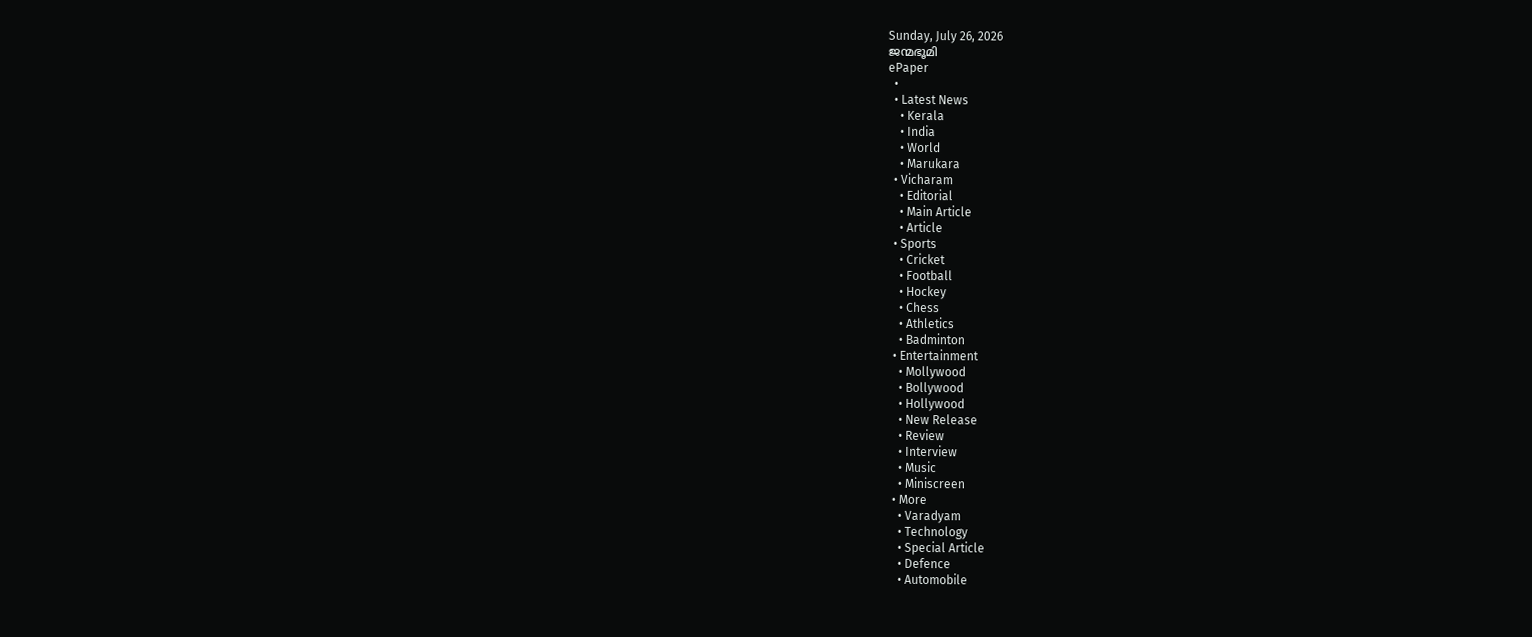Sunday, July 26, 2026
ജന്മഭൂമി
ePaper
  •
  • Latest News
    • Kerala
    • India
    • World
    • Marukara
  • Vicharam
    • Editorial
    • Main Article
    • Article
  • Sports
    • Cricket
    • Football
    • Hockey
    • Chess
    • Athletics
    • Badminton
  • Entertainment
    • Mollywood
    • Bollywood
    • Hollywood
    • New Release
    • Review
    • Interview
    • Music
    • Miniscreen
  • More
    • Varadyam
    • Technology
    • Special Article
    • Defence
    • Automobile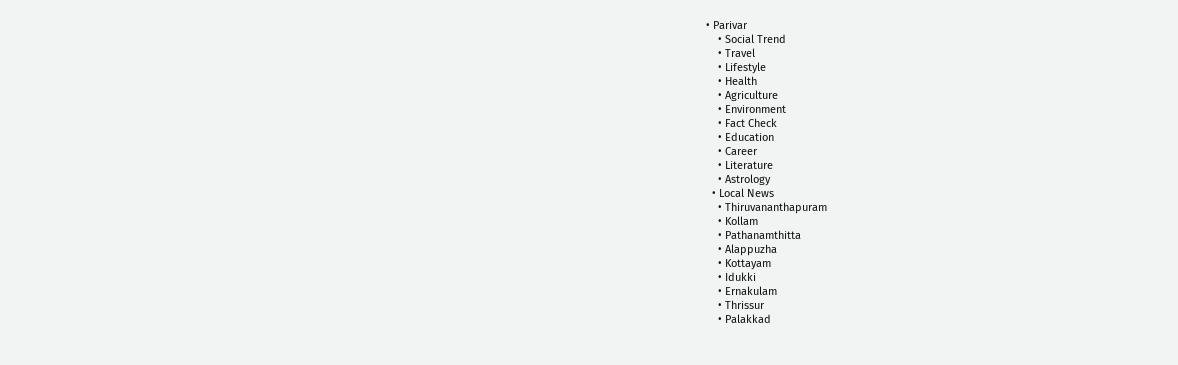• Parivar
    • Social Trend
    • Travel
    • Lifestyle
    • Health
    • Agriculture
    • Environment
    • Fact Check
    • Education
    • Career
    • Literature
    • Astrology
  • Local News
    • Thiruvananthapuram
    • Kollam
    • Pathanamthitta
    • Alappuzha
    • Kottayam
    • Idukki
    • Ernakulam
    • Thrissur
    • Palakkad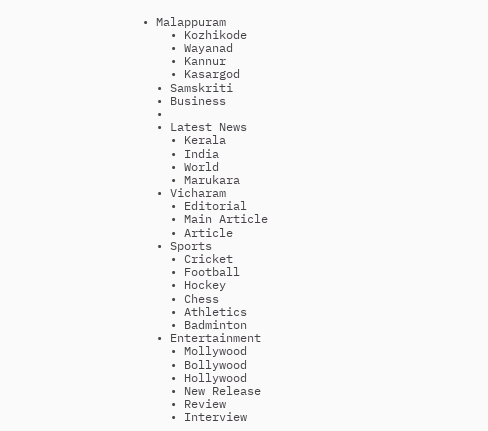• Malappuram
    • Kozhikode
    • Wayanad
    • Kannur
    • Kasargod
  • Samskriti
  • Business
  •
  • Latest News
    • Kerala
    • India
    • World
    • Marukara
  • Vicharam
    • Editorial
    • Main Article
    • Article
  • Sports
    • Cricket
    • Football
    • Hockey
    • Chess
    • Athletics
    • Badminton
  • Entertainment
    • Mollywood
    • Bollywood
    • Hollywood
    • New Release
    • Review
    • Interview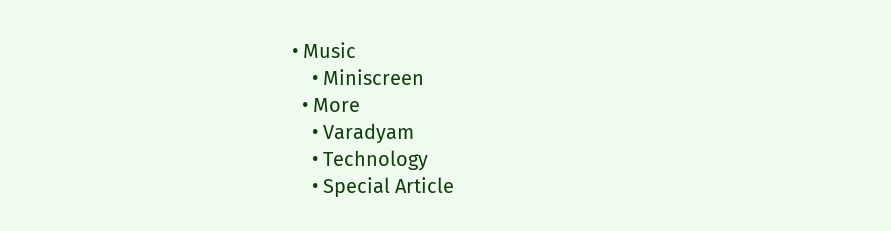• Music
    • Miniscreen
  • More
    • Varadyam
    • Technology
    • Special Article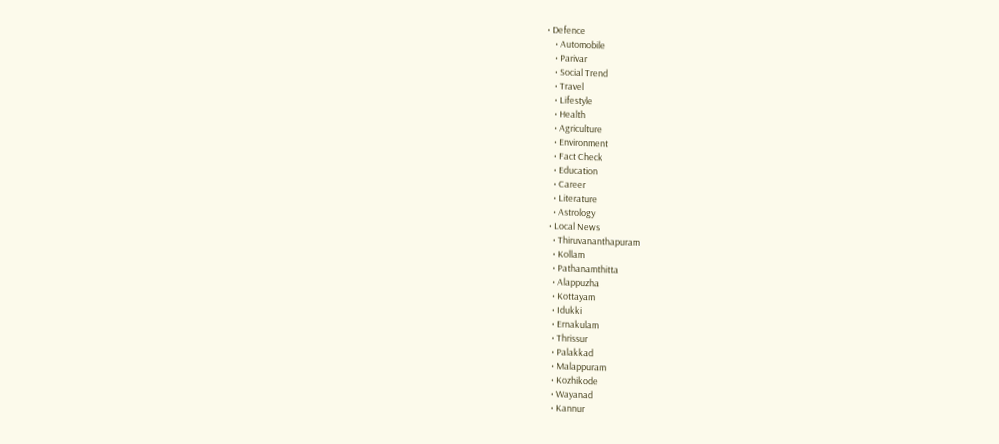• Defence
    • Automobile
    • Parivar
    • Social Trend
    • Travel
    • Lifestyle
    • Health
    • Agriculture
    • Environment
    • Fact Check
    • Education
    • Career
    • Literature
    • Astrology
  • Local News
    • Thiruvananthapuram
    • Kollam
    • Pathanamthitta
    • Alappuzha
    • Kottayam
    • Idukki
    • Ernakulam
    • Thrissur
    • Palakkad
    • Malappuram
    • Kozhikode
    • Wayanad
    • Kannur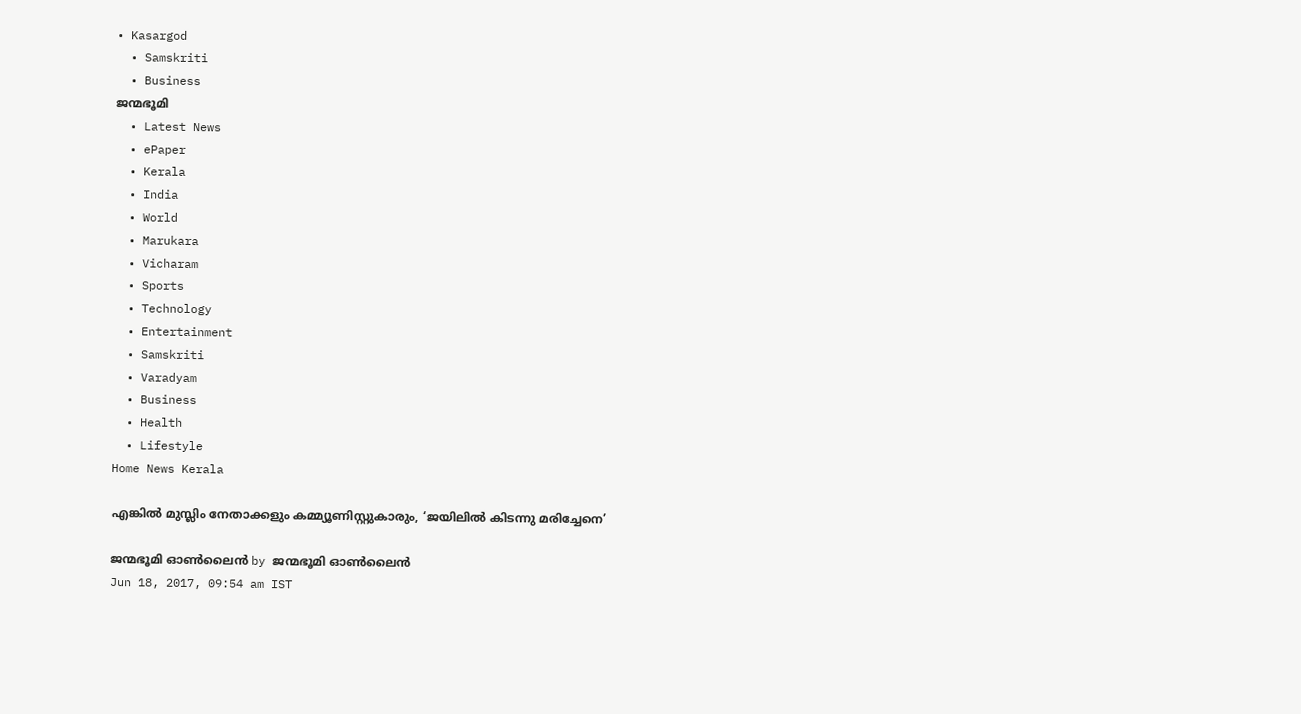• Kasargod
  • Samskriti
  • Business
ജന്മഭൂമി
  • Latest News
  • ePaper
  • Kerala
  • India
  • World
  • Marukara
  • Vicharam
  • Sports
  • Technology
  • Entertainment
  • Samskriti
  • Varadyam
  • Business
  • Health
  • Lifestyle
Home News Kerala

എങ്കില്‍ മുസ്ലിം നേതാക്കളും കമ്മ്യൂണിസ്റ്റുകാരും, ‘ജയിലില്‍ കിടന്നു മരിച്ചേനെ’

ജന്മഭൂമി ഓണ്‍ലൈന്‍ by ജന്മഭൂമി ഓണ്‍ലൈന്‍
Jun 18, 2017, 09:54 am IST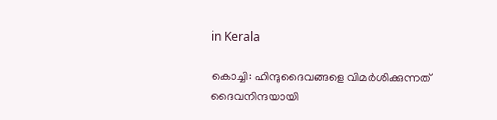in Kerala

കൊച്ചി: ഹിന്ദുദൈവങ്ങളെ വിമര്‍ശിക്കുന്നത് ദൈവനിന്ദയായി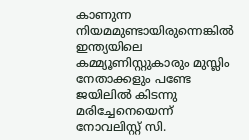കാണുന്ന നിയമമുണ്ടായിരുന്നെങ്കില്‍ ഇന്ത്യയിലെ കമ്മ്യൂണിസ്റ്റുകാരും മുസ്ലിം നേതാക്കളും പണ്ടേ ജയിലില്‍ കിടന്നു മരിച്ചേനെയെന്ന് നോവലിസ്റ്റ് സി.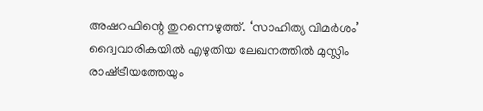അഷറഫിന്റെ തുറന്നെഴുത്ത്. ‘സാഹിത്യ വിമര്‍ശം’ ദ്വൈവാരികയില്‍ എഴുതിയ ലേഖനത്തില്‍ മുസ്ലിം രാഷ്‌ട്രീയത്തേയും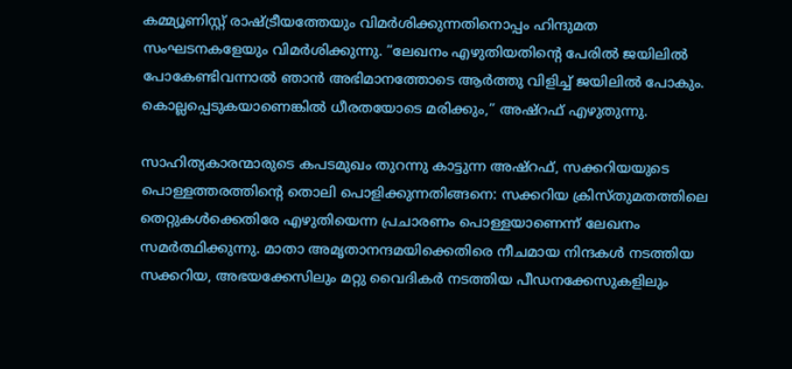കമ്മ്യൂണിസ്റ്റ് രാഷ്‌ട്രീയത്തേയും വിമര്‍ശിക്കുന്നതിനൊപ്പം ഹിന്ദുമത സംഘടനകളേയും വിമര്‍ശിക്കുന്നു. ”ലേഖനം എഴുതിയതിന്റെ പേരില്‍ ജയിലില്‍ പോകേണ്ടിവന്നാല്‍ ഞാന്‍ അഭിമാനത്തോടെ ആര്‍ത്തു വിളിച്ച് ജയിലില്‍ പോകും. കൊല്ലപ്പെടുകയാണെങ്കില്‍ ധീരതയോടെ മരിക്കും,” അഷ്‌റഫ് എഴുതുന്നു.

സാഹിത്യകാരന്മാരുടെ കപടമുഖം തുറന്നു കാട്ടുന്ന അഷ്‌റഫ്, സക്കറിയയുടെ പൊള്ളത്തരത്തിന്റെ തൊലി പൊളിക്കുന്നതിങ്ങനെ: സക്കറിയ ക്രിസ്തുമതത്തിലെ തെറ്റുകള്‍ക്കെതിരേ എഴുതിയെന്ന പ്രചാരണം പൊള്ളയാണെന്ന് ലേഖനം സമര്‍ത്ഥിക്കുന്നു. മാതാ അമൃതാനന്ദമയിക്കെതിരെ നീചമായ നിന്ദകള്‍ നടത്തിയ സക്കറിയ, അഭയക്കേസിലും മറ്റു വൈദികര്‍ നടത്തിയ പീഡനക്കേസുകളിലും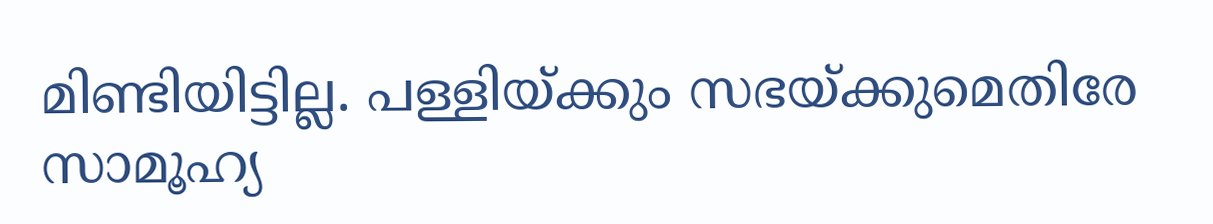മിണ്ടിയിട്ടില്ല. പള്ളിയ്‌ക്കും സഭയ്‌ക്കുമെതിരേ സാമൂഹ്യ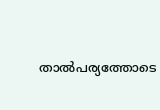താല്‍പര്യത്തോടെ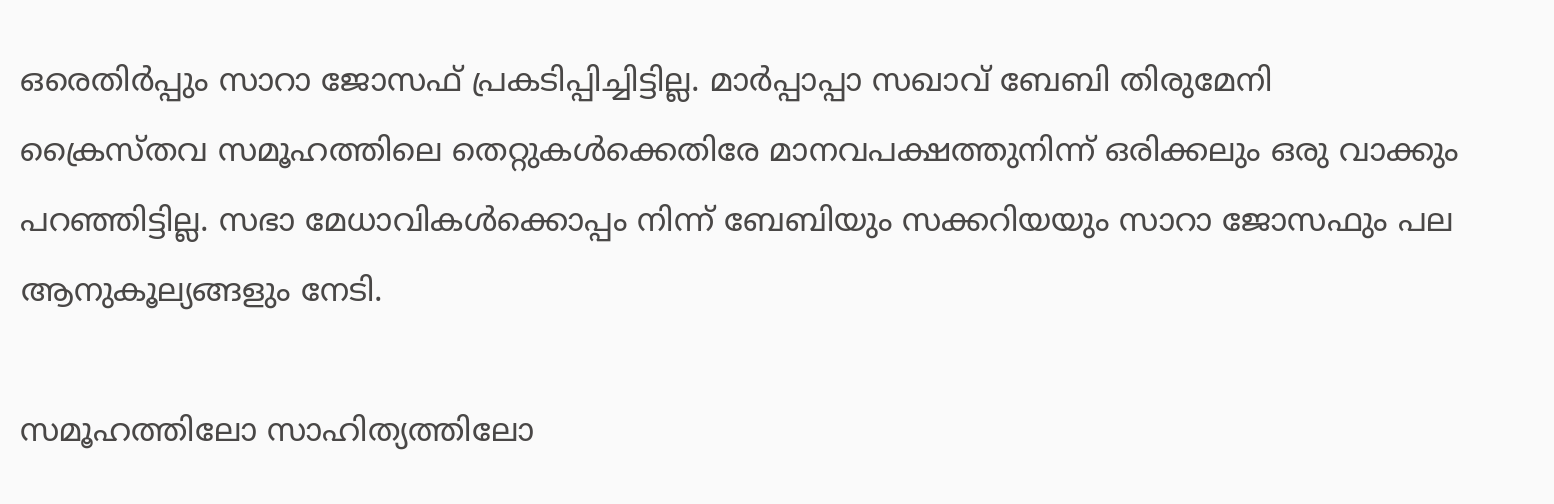ഒരെതിര്‍പ്പും സാറാ ജോസഫ് പ്രകടിപ്പിച്ചിട്ടില്ല. മാര്‍പ്പാപ്പാ സഖാവ് ബേബി തിരുമേനി ക്രൈസ്തവ സമൂഹത്തിലെ തെറ്റുകള്‍ക്കെതിരേ മാനവപക്ഷത്തുനിന്ന് ഒരിക്കലും ഒരു വാക്കും പറഞ്ഞിട്ടില്ല. സഭാ മേധാവികള്‍ക്കൊപ്പം നിന്ന് ബേബിയും സക്കറിയയും സാറാ ജോസഫും പല ആനുകൂല്യങ്ങളും നേടി.

സമൂഹത്തിലോ സാഹിത്യത്തിലോ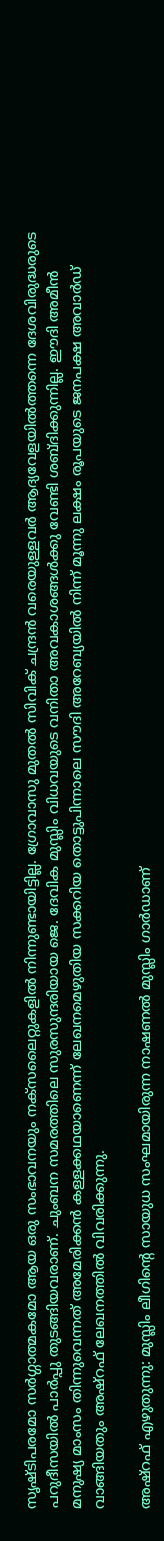സൃഷ്ടിപരമോ സര്‍ഗ്ഗാത്മകമോ ആയ ഒരു സംഭാവനയും നക്‌സലൈറ്റുകളില്‍ നിന്നുണ്ടായിട്ടില്ല. ഗ്രോവാസു മുതല്‍ സിവിക് ചന്ദ്രന്‍ വരെയുള്ളവര്‍ ആദ്യവേളയില്‍ത്തന്നെ ദേശവിരുദ്ധരുടെ പറുദീസയില്‍ പാര്‍പ്പു തുടങ്ങിയവരാണ്. ചുംബന സമരത്തിലെ സുരസുന്ദരിയായ ജെ. ദേവിക മുസ്ലിം വിധവയുടെ വനിതാ അവകാശങ്ങള്‍ക്കു വേണ്ടി ശബ്ദിക്കുന്നില്ല. ഈദി അമീന്‍ മനുഷ്യ മാംസം തിന്നുവെന്നത് അമേരിക്കന്‍ കള്ളക്കഥയാണെന്ന് ലേഖനമെഴുതിയ സക്കറിയ തൊട്ടുപിന്നാലെ സൗദി അറേബ്യയില്‍ നിന്ന് മൂന്നു ലക്ഷം രൂപയുടെ ജനപക്ഷ അവാര്‍ഡ് വാങ്ങിയതും അഷ്‌റഫ് ലേഖനത്തില്‍ വിവരിക്കുന്നു.

അഷ്‌റഫ് എഴുതുന്നു: മുസ്ലിം ലീഗിന്റെ സായുധ സംഘമായിരുന്ന നാഷണല്‍ മുസ്ലിം ഗാര്‍ഡാണ്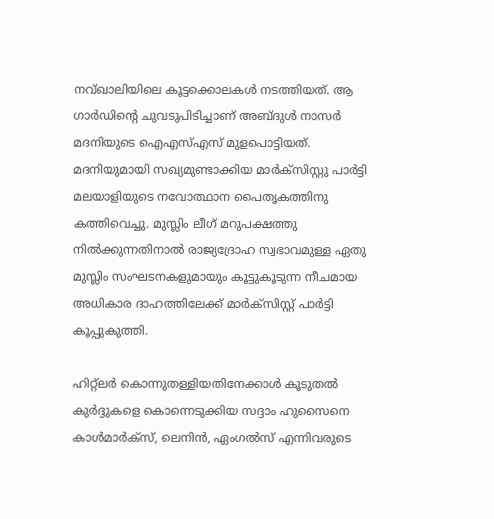നവ്ഖാലിയിലെ കൂട്ടക്കൊലകള്‍ നടത്തിയത്. ആ ഗാര്‍ഡിന്റെ ചുവടുപിടിച്ചാണ് അബ്ദുള്‍ നാസര്‍ മദനിയുടെ ഐഎസ്എസ് മുളപൊട്ടിയത്. മദനിയുമായി സഖ്യമുണ്ടാക്കിയ മാര്‍ക്‌സിസ്റ്റു പാര്‍ട്ടി മലയാളിയുടെ നവോത്ഥാന പൈതൃകത്തിനു കത്തിവെച്ചു. മുസ്ലിം ലീഗ് മറുപക്ഷത്തു നില്‍ക്കുന്നതിനാല്‍ രാജ്യദ്രോഹ സ്വഭാവമുള്ള ഏതു മുസ്ലിം സംഘടനകളുമായും കൂട്ടുകൂടുന്ന നീചമായ അധികാര ദാഹത്തിലേക്ക് മാര്‍ക്‌സിസ്റ്റ് പാര്‍ട്ടി കൂപ്പുകുത്തി.

ഹിറ്റ്‌ലര്‍ കൊന്നുതള്ളിയതിനേക്കാള്‍ കൂടുതല്‍ കുര്‍ദ്ദുകളെ കൊന്നെടുക്കിയ സദ്ദാം ഹുസൈനെ കാള്‍മാര്‍ക്‌സ്, ലെനിന്‍, ഏംഗല്‍സ് എന്നിവരുടെ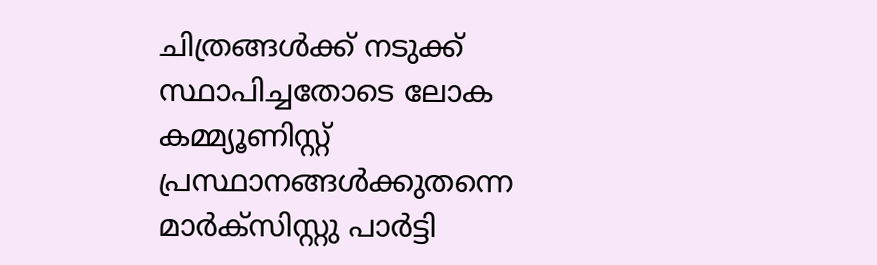ചിത്രങ്ങള്‍ക്ക് നടുക്ക് സ്ഥാപിച്ചതോടെ ലോക കമ്മ്യൂണിസ്റ്റ് പ്രസ്ഥാനങ്ങള്‍ക്കുതന്നെ മാര്‍ക്‌സിസ്റ്റു പാര്‍ട്ടി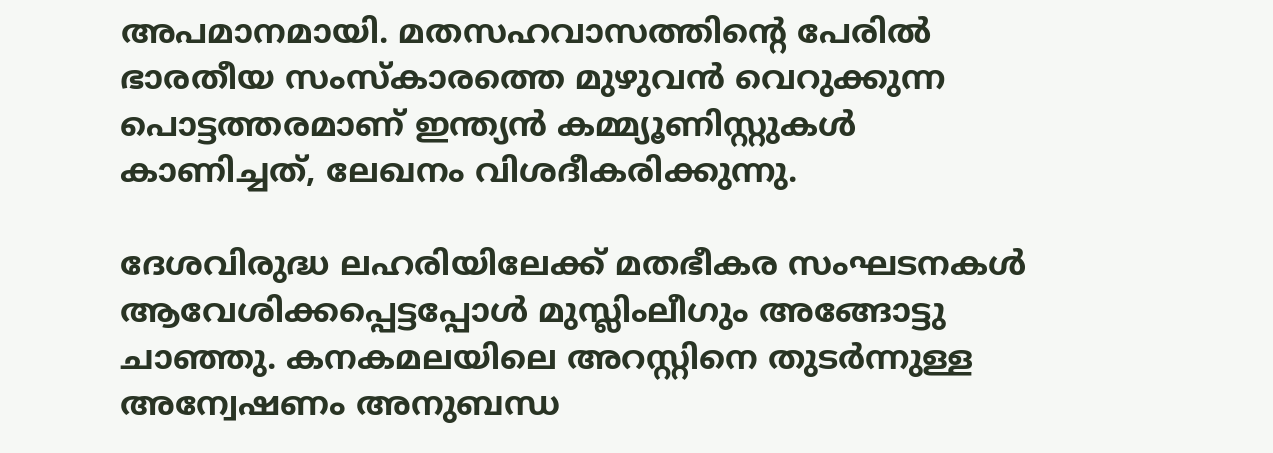അപമാനമായി. മതസഹവാസത്തിന്റെ പേരില്‍ ഭാരതീയ സംസ്‌കാരത്തെ മുഴുവന്‍ വെറുക്കുന്ന പൊട്ടത്തരമാണ് ഇന്ത്യന്‍ കമ്മ്യൂണിസ്റ്റുകള്‍ കാണിച്ചത്, ലേഖനം വിശദീകരിക്കുന്നു.

ദേശവിരുദ്ധ ലഹരിയിലേക്ക് മതഭീകര സംഘടനകള്‍ ആവേശിക്കപ്പെട്ടപ്പോള്‍ മുസ്ലിംലീഗും അങ്ങോട്ടു ചാഞ്ഞു. കനകമലയിലെ അറസ്റ്റിനെ തുടര്‍ന്നുള്ള അന്വേഷണം അനുബന്ധ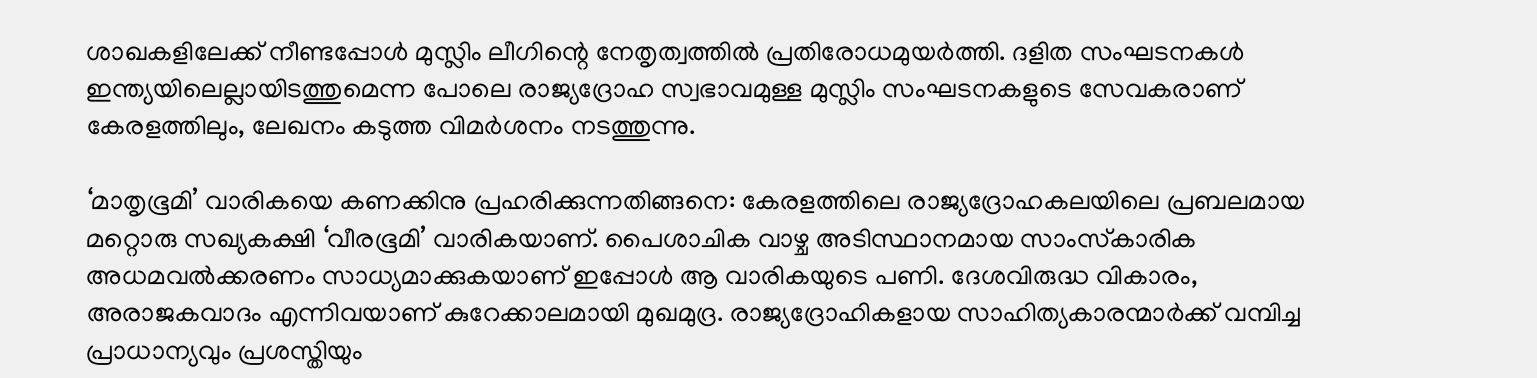ശാഖകളിലേക്ക് നീണ്ടപ്പോള്‍ മുസ്ലിം ലീഗിന്റെ നേതൃത്വത്തില്‍ പ്രതിരോധമുയര്‍ത്തി. ദളിത സംഘടനകള്‍ ഇന്ത്യയിലെല്ലായിടത്തുമെന്ന പോലെ രാജ്യദ്രോഹ സ്വഭാവമുള്ള മുസ്ലിം സംഘടനകളുടെ സേവകരാണ് കേരളത്തിലും, ലേഖനം കടുത്ത വിമര്‍ശനം നടത്തുന്നു.

‘മാതൃഭൂമി’ വാരികയെ കണക്കിനു പ്രഹരിക്കുന്നതിങ്ങനെ: കേരളത്തിലെ രാജ്യദ്രോഹകലയിലെ പ്രബലമായ മറ്റൊരു സഖ്യകക്ഷി ‘വീരഭൂമി’ വാരികയാണ്. പൈശാചിക വാഴ്ച അടിസ്ഥാനമായ സാംസ്‌കാരിക അധമവല്‍ക്കരണം സാധ്യമാക്കുകയാണ് ഇപ്പോള്‍ ആ വാരികയുടെ പണി. ദേശവിരുദ്ധ വികാരം, അരാജകവാദം എന്നിവയാണ് കുറേക്കാലമായി മുഖമുദ്ര. രാജ്യദ്രോഹികളായ സാഹിത്യകാരന്മാര്‍ക്ക് വമ്പിച്ച പ്രാധാന്യവും പ്രശസ്തിയും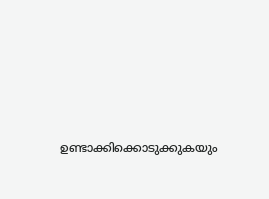ഉണ്ടാക്കിക്കൊടുക്കുകയും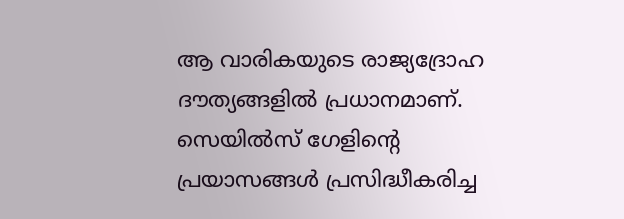ആ വാരികയുടെ രാജ്യദ്രോഹ ദൗത്യങ്ങളില്‍ പ്രധാനമാണ്. സെയില്‍സ് ഗേളിന്റെ പ്രയാസങ്ങള്‍ പ്രസിദ്ധീകരിച്ച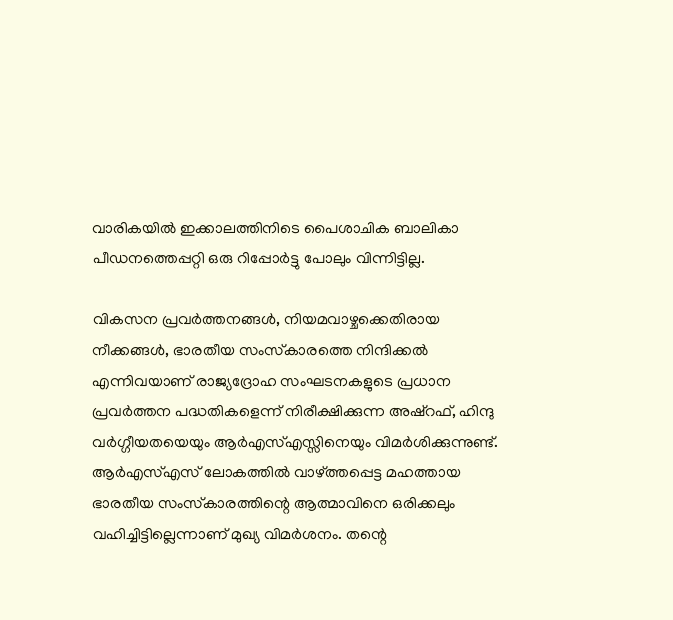വാരികയില്‍ ഇക്കാലത്തിനിടെ പൈശാചിക ബാലികാ പീഡനത്തെപ്പറ്റി ഒരു റിപ്പോര്‍ട്ടു പോലും വിന്നിട്ടില്ല.

വികസന പ്രവര്‍ത്തനങ്ങള്‍, നിയമവാഴ്ചക്കെതിരായ നീക്കങ്ങള്‍, ഭാരതീയ സംസ്‌കാരത്തെ നിന്ദിക്കല്‍ എന്നിവയാണ് രാജ്യദ്രോഹ സംഘടനകളുടെ പ്രധാന പ്രവര്‍ത്തന പദ്ധതികളെന്ന് നിരീക്ഷിക്കുന്ന അഷ്‌റഫ്, ഹിന്ദു വര്‍ഗ്ഗീയതയെയും ആര്‍എസ്എസ്സിനെയും വിമര്‍ശിക്കുന്നുണ്ട്. ആര്‍എസ്എസ് ലോകത്തില്‍ വാഴ്‌ത്തപ്പെട്ട മഹത്തായ ഭാരതീയ സംസ്‌കാരത്തിന്റെ ആത്മാവിനെ ഒരിക്കലും വഹിച്ചിട്ടില്ലെന്നാണ് മുഖ്യ വിമര്‍ശനം. തന്റെ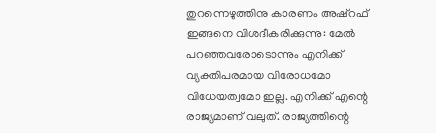തുറന്നെഴുത്തിനു കാരണം അഷ്‌റഫ് ഇങ്ങനെ വിശദീകരിക്കുന്നു: മേല്‍ പറഞ്ഞവരോടൊന്നും എനിക്ക് വ്യക്തിപരമായ വിരോധമോ വിധേയത്വമോ ഇല്ല. എനിക്ക് എന്റെ രാജ്യമാണ് വലുത്. രാജ്യത്തിന്റെ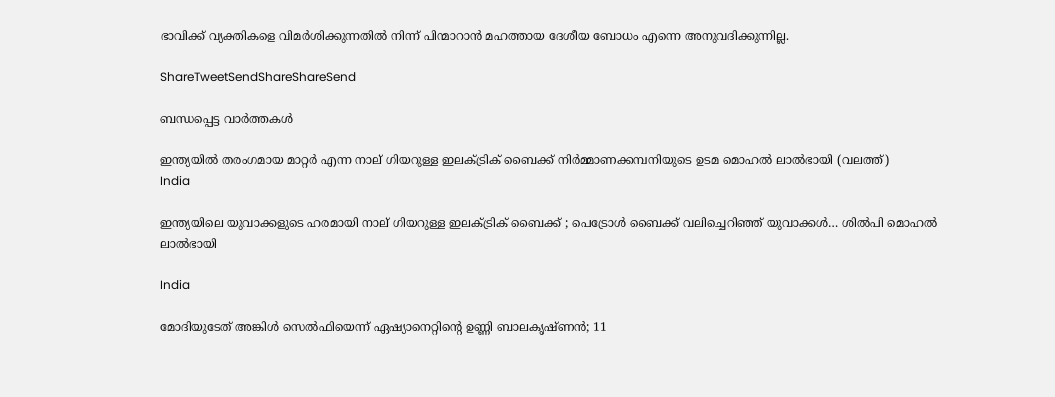ഭാവിക്ക് വ്യക്തികളെ വിമര്‍ശിക്കുന്നതില്‍ നിന്ന് പിന്മാറാന്‍ മഹത്തായ ദേശീയ ബോധം എന്നെ അനുവദിക്കുന്നില്ല.

ShareTweetSendShareShareSend

ബന്ധപ്പെട്ട വാര്‍ത്തകള്‍

ഇന്ത്യയില്‍ തരംഗമായ മാറ്റര്‍ എന്ന നാല് ഗിയറുള്ള ഇലക്ട്രിക് ബൈക്ക് നിര്‍മ്മാണക്കമ്പനിയുടെ ഉടമ മൊഹല്‍ ലാല്‍ഭായി (വലത്ത്)
India

ഇന്ത്യയിലെ യുവാക്കളുടെ ഹരമായി നാല് ഗിയറുള്ള ഇലക്ട്രിക് ബൈക്ക് ; പെട്രോള്‍ ബൈക്ക് വലിച്ചെറിഞ്ഞ് യുവാക്കള്‍… ശില്‍പി മൊഹല്‍ ലാല്‍ഭായി

India

മോദിയുടേത് അങ്കിള്‍ സെല്‍ഫിയെന്ന് ഏഷ്യാനെറ്റിന്റെ ഉണ്ണി ബാലകൃഷ്ണന്‍; 11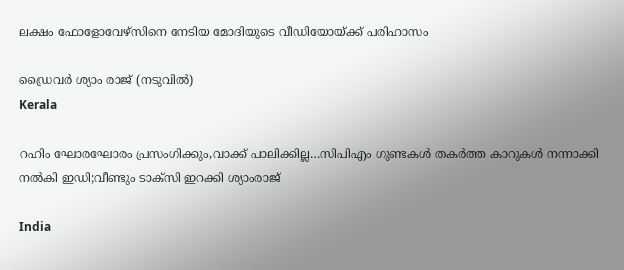ലക്ഷം ഫോളോവേഴ്സിനെ നേടിയ മോദിയുടെ വീഡിയോയ്‌ക്ക് പരിഹാസം

ഡ്രൈവര്‍ ശ്യാം രാജ് (നടുവില്‍)
Kerala

റഹിം ഘോരഘോരം പ്രസംഗിക്കും,വാക്ക് പാലിക്കില്ല…സിപിഎം ഗുണ്ടകള്‍ തകര്‍ത്ത കാറുകള്‍ നന്നാക്കി നല്‍കി ഇഡി;വീണ്ടും ടാക്സി ഇറക്കി ശ്യാംരാജ്

India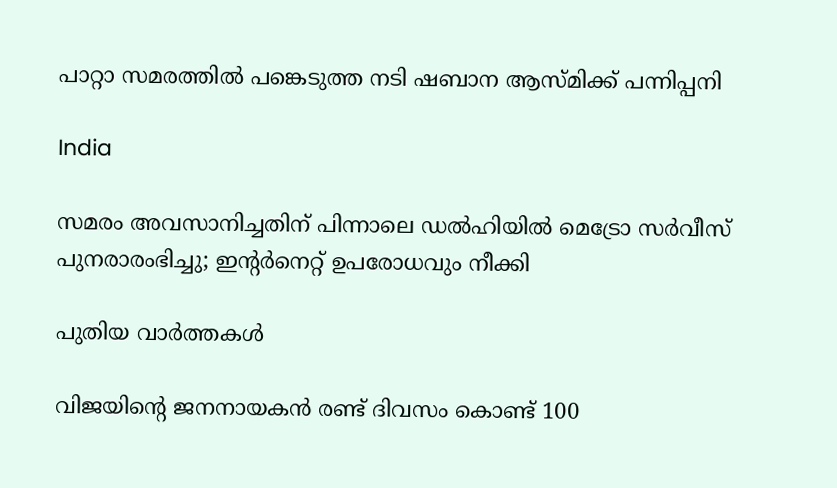പാറ്റാ സമരത്തിൽ പങ്കെടുത്ത നടി ഷബാന ആസ്മിക്ക് പന്നിപ്പനി

India

സമരം അവസാനിച്ചതിന് പിന്നാലെ ഡല്‍ഹിയില്‍ മെട്രോ സർവീസ് പുനരാരംഭിച്ചു; ഇന്റര്‍നെറ്റ് ഉപരോധവും നീക്കി

പുതിയ വാര്‍ത്തകള്‍

വിജയിന്റെ ജനനായകന്‍ രണ്ട് ദിവസം കൊണ്ട് 100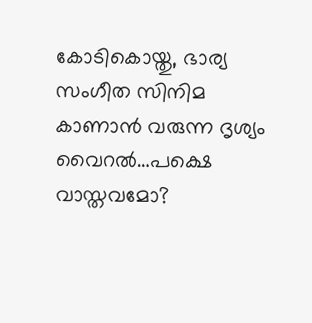കോടികൊയ്തു, ഭാര്യ സംഗീത സിനിമ കാണാന്‍ വരുന്ന ദൃശ്യം വൈറല്‍…പക്ഷെ വാസ്തവമോ?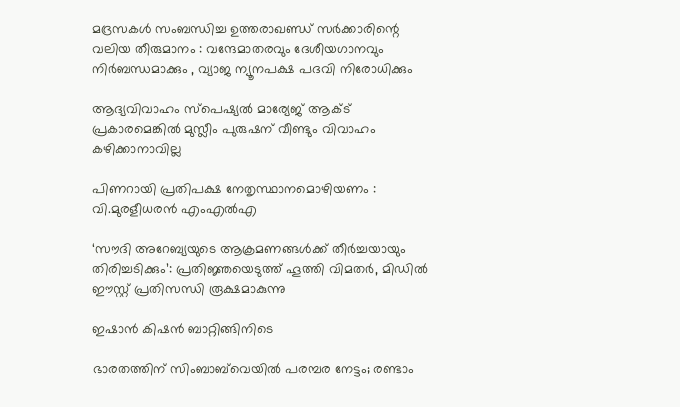മദ്രസകൾ സംബന്ധിച്ച ഉത്തരാഖണ്ഡ് സർക്കാരിന്റെ വലിയ തീരുമാനം : വന്ദേമാതരവും ദേശീയഗാനവും നിർബന്ധമാക്കും , വ്യാജ ന്യൂനപക്ഷ പദവി നിരോധിക്കും

ആദ്യവിവാഹം സ്‌പെഷ്യല്‍ മാര്യേജ് ആക്ട് പ്രകാരമെങ്കില്‍ മുസ്ലീം പുരുഷന് വീണ്ടും വിവാഹം കഴിക്കാനാവില്ല

പിണറായി പ്രതിപക്ഷ നേതൃസ്ഥാനമൊഴിയണം : വി.മുരളീധരന്‍ എംഎല്‍എ

‘സൗദി അറേബ്യയുടെ ആക്രമണങ്ങൾക്ക് തീർച്ചയായും തിരിച്ചടിക്കും’: പ്രതിജ്ഞയെടുത്ത് ഹൂത്തി വിമതർ, മിഡിൽ ഈസ്റ്റ് പ്രതിസന്ധി രൂക്ഷമാകുന്നു

ഇഷാന്‍ കിഷന്‍ ബാറ്റിങ്ങിനിടെ

ഭാരതത്തിന് സിംബാബ്‌വെയില്‍ പരമ്പര നേട്ടം; രണ്ടാം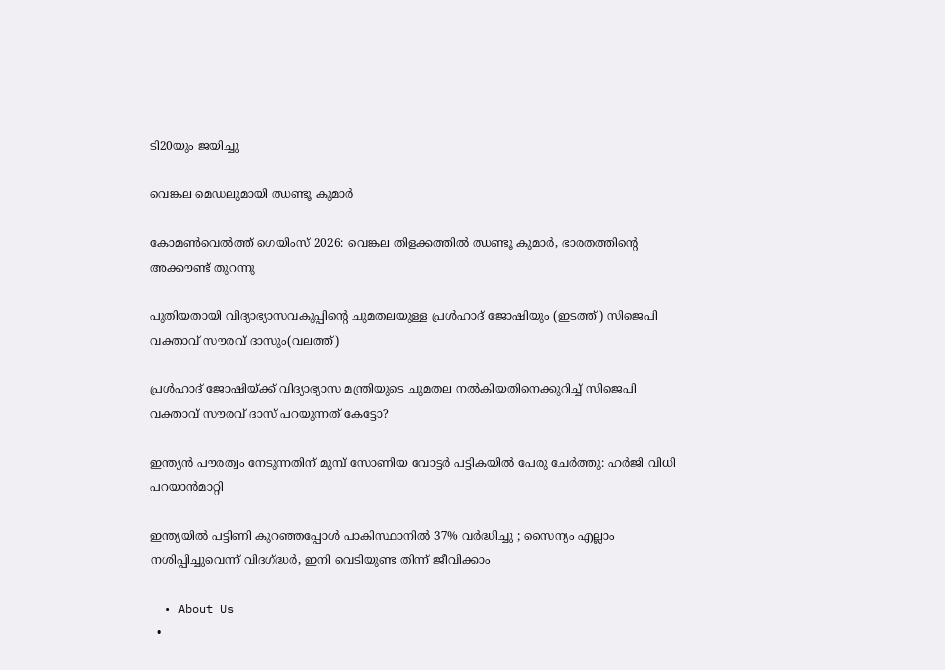ടി20യും ജയിച്ചു

വെങ്കല മെഡലുമായി ഝണ്ടൂ കുമാര്‍

കോമണ്‍വെല്‍ത്ത് ഗെയിംസ് 2026: വെങ്കല തിളക്കത്തില്‍ ഝണ്ടൂ കുമാര്‍, ഭാരതത്തിന്റെ അക്കൗണ്ട് തുറന്നു

പുതിയതായി വിദ്യാഭ്യാസവകുപ്പിന്‍റെ ചുമതലയുള്ള പ്രള്‍ഹാദ് ജോഷിയും (ഇടത്ത്) സിജെപി വക്താവ് സൗരവ് ദാസും(വലത്ത്)

പ്രള്‍ഹാദ് ജോഷിയ്‌ക്ക് വിദ്യാഭ്യാസ മന്ത്രിയുടെ ചുമതല നല്‍കിയതിനെക്കുറിച്ച് സിജെപി വക്താവ് സൗരവ് ദാസ് പറയുന്നത് കേട്ടോ?

ഇന്ത്യന്‍ പൗരത്വം നേടുന്നതിന് മുമ്പ് സോണിയ വോട്ടര്‍ പട്ടികയില്‍ പേരു ചേര്‍ത്തു: ഹര്‍ജി വിധി പറയാന്‍മാറ്റി

ഇന്ത്യയിൽ പട്ടിണി കുറഞ്ഞപ്പോൾ പാകിസ്ഥാനിൽ 37% വർദ്ധിച്ചു ; സൈന്യം എല്ലാം നശിപ്പിച്ചുവെന്ന് വിദഗ്‌ദ്ധർ, ഇനി വെടിയുണ്ട തിന്ന് ജീവിക്കാം

  • About Us
  •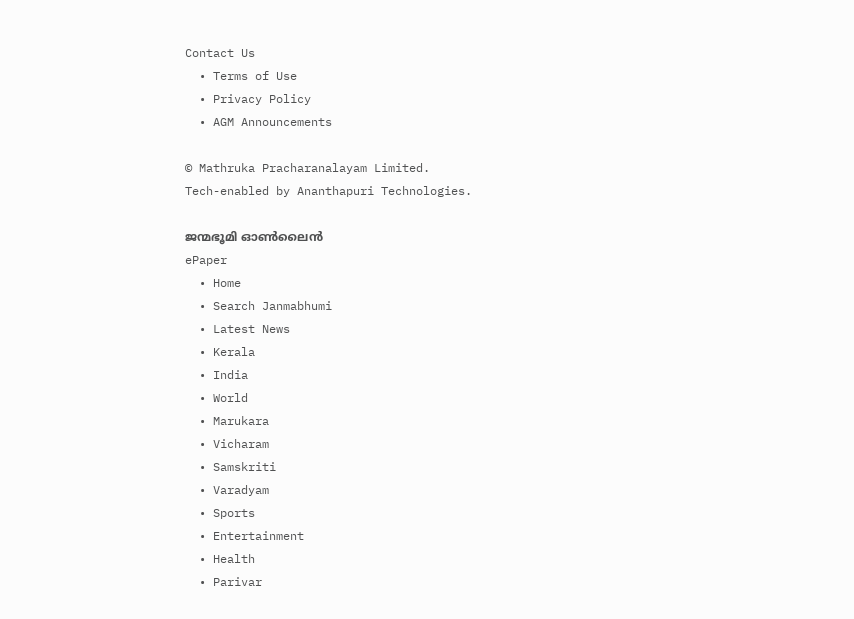Contact Us
  • Terms of Use
  • Privacy Policy
  • AGM Announcements

© Mathruka Pracharanalayam Limited.
Tech-enabled by Ananthapuri Technologies.

ജന്മഭൂമി ഓണ്‍ലൈന്‍
ePaper
  • Home
  • Search Janmabhumi
  • Latest News
  • Kerala
  • India
  • World
  • Marukara
  • Vicharam
  • Samskriti
  • Varadyam
  • Sports
  • Entertainment
  • Health
  • Parivar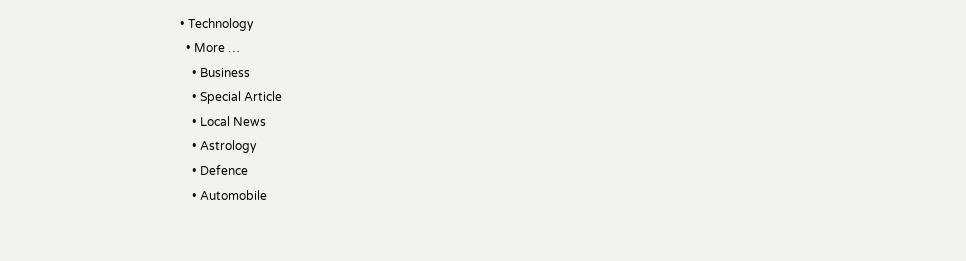• Technology
  • More …
    • Business
    • Special Article
    • Local News
    • Astrology
    • Defence
    • Automobile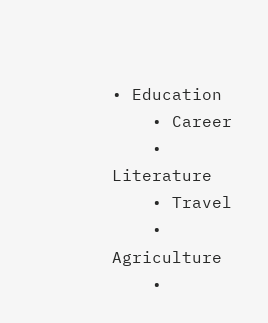• Education
    • Career
    • Literature
    • Travel
    • Agriculture
    •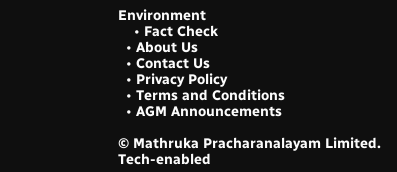Environment
    • Fact Check
  • About Us
  • Contact Us
  • Privacy Policy
  • Terms and Conditions
  • AGM Announcements

© Mathruka Pracharanalayam Limited.
Tech-enabled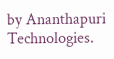by Ananthapuri Technologies.